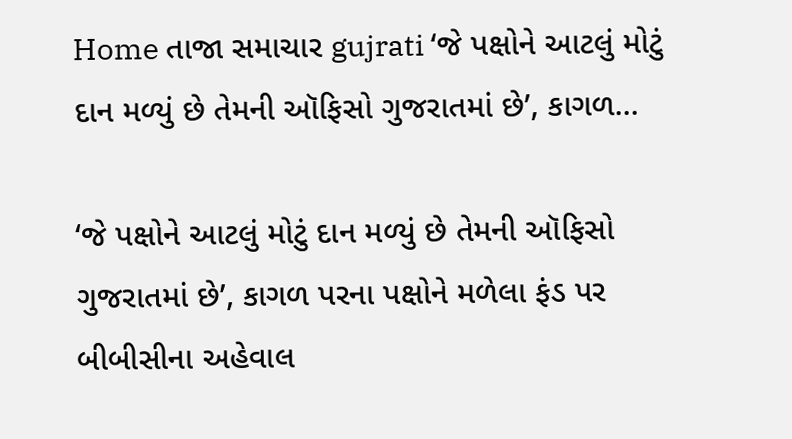Home તાજા સમાચાર gujrati ‘જે પક્ષોને આટલું મોટું દાન મળ્યું છે તેમની ઑફિસો ગુજરાતમાં છે’, કાગળ...

‘જે પક્ષોને આટલું મોટું દાન મળ્યું છે તેમની ઑફિસો ગુજરાતમાં છે’, કાગળ પરના પક્ષોને મળેલા ફંડ પર બીબીસીના અહેવાલ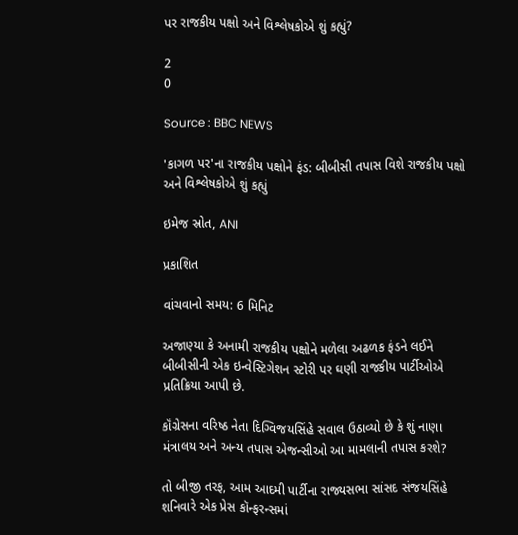પર રાજકીય પક્ષો અને વિશ્લેષકોએ શું કહ્યું?

2
0

Source : BBC NEWS

'કાગળ પર'ના રાજકીય પક્ષોને ફંડ: બીબીસી તપાસ વિશે રાજકીય પક્ષો અને વિશ્લેષકોએ શું કહ્યું

ઇમેજ સ્રોત, ANI

પ્રકાશિત

વાંચવાનો સમય: 6 મિનિટ

અજાણ્યા કે અનામી રાજકીય પક્ષોને મળેલા અઢળક ફંડને લઈને બીબીસીની એક ઇન્વેસ્ટિગેશન સ્ટોરી પર ઘણી રાજકીય પાર્ટીઓએ પ્રતિક્રિયા આપી છે.

કૉંગ્રેસના વરિષ્ઠ નેતા દિગ્વિજયસિંહે સવાલ ઉઠાવ્યો છે કે શું નાણા મંત્રાલય અને અન્ય તપાસ એજન્સીઓ આ મામલાની તપાસ કરશે?

તો બીજી તરફ, આમ આદમી પાર્ટીના રાજ્યસભા સાંસદ સંજયસિંહે શનિવારે એક પ્રેસ કૉન્ફરન્સમાં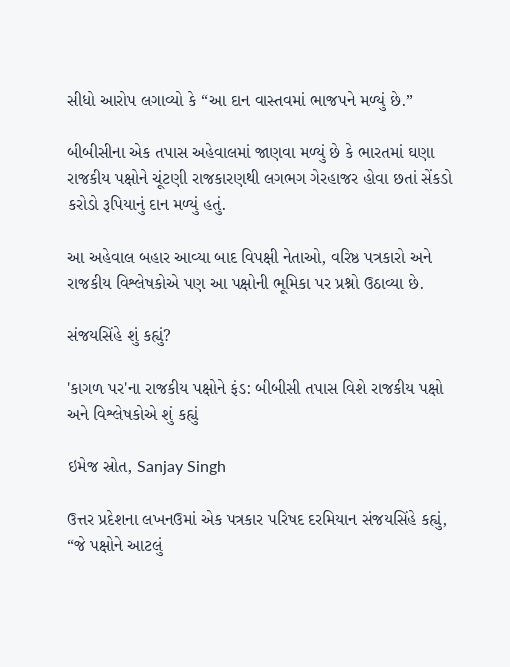સીધો આરોપ લગાવ્યો કે “આ દાન વાસ્તવમાં ભાજપને મળ્યું છે.”

બીબીસીના એક તપાસ અહેવાલમાં જાણવા મળ્યું છે કે ભારતમાં ઘણા રાજકીય પક્ષોને ચૂંટણી રાજકારણથી લગભગ ગેરહાજર હોવા છતાં સેંકડો કરોડો રૂપિયાનું દાન મળ્યું હતું.

આ અહેવાલ બહાર આવ્યા બાદ વિપક્ષી નેતાઓ, વરિષ્ઠ પત્રકારો અને રાજકીય વિશ્લેષકોએ પણ આ પક્ષોની ભૂમિકા પર પ્રશ્નો ઉઠાવ્યા છે.

સંજયસિંહે શું કહ્યું?

'કાગળ પર'ના રાજકીય પક્ષોને ફંડ: બીબીસી તપાસ વિશે રાજકીય પક્ષો અને વિશ્લેષકોએ શું કહ્યું

ઇમેજ સ્રોત, Sanjay Singh

ઉત્તર પ્રદેશના લખનઉમાં એક પત્રકાર પરિષદ દરમિયાન સંજયસિંહે કહ્યું, “જે પક્ષોને આટલું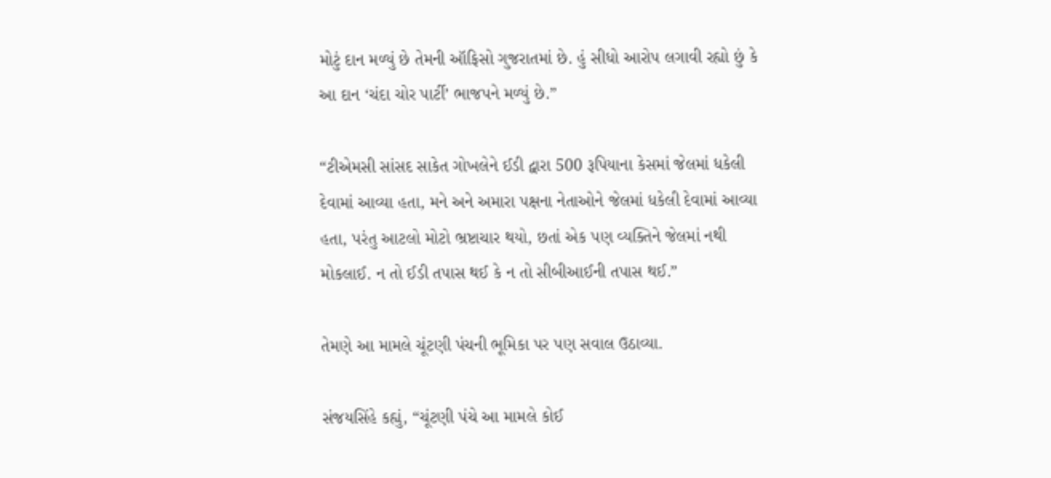મોટું દાન મળ્યું છે તેમની ઑફિસો ગુજરાતમાં છે. હું સીધો આરોપ લગાવી રહ્યો છું કે આ દાન ‘ચંદા ચોર પાર્ટી’ ભાજપને મળ્યું છે.”

“ટીએમસી સાંસદ સાકેત ગોખલેને ઈડી દ્વારા 500 રૂપિયાના કેસમાં જેલમાં ધકેલી દેવામાં આવ્યા હતા, મને અને અમારા પક્ષના નેતાઓને જેલમાં ધકેલી દેવામાં આવ્યા હતા, પરંતુ આટલો મોટો ભ્રષ્ટાચાર થયો, છતાં એક પણ વ્યક્તિને જેલમાં નથી મોકલાઈ. ન તો ઈડી તપાસ થઈ કે ન તો સીબીઆઈની તપાસ થઈ.”

તેમણે આ મામલે ચૂંટણી પંચની ભૂમિકા પર પણ સવાલ ઉઠાવ્યા.

સંજયસિંહે કહ્યું, “ચૂંટણી પંચે આ મામલે કોઈ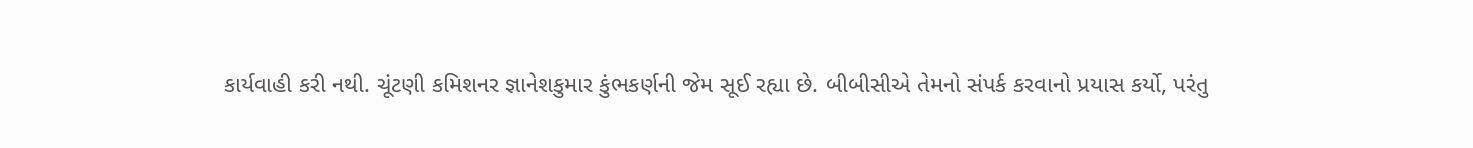કાર્યવાહી કરી નથી. ચૂંટણી કમિશનર જ્ઞાનેશકુમાર કુંભકર્ણની જેમ સૂઈ રહ્યા છે. બીબીસીએ તેમનો સંપર્ક કરવાનો પ્રયાસ કર્યો, પરંતુ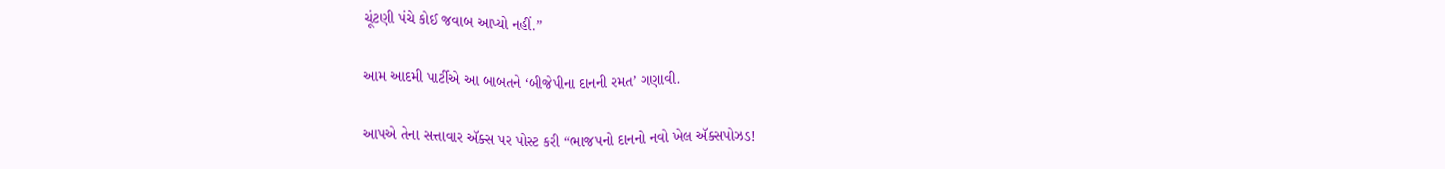ચૂંટણી પંચે કોઈ જવાબ આપ્યો નહીં.”

આમ આદમી પાર્ટીએ આ બાબતને ‘બીજેપીના દાનની રમત’ ગણાવી.

આપએ તેના સત્તાવાર ઍક્સ પર પોસ્ટ કરી “ભાજપનો દાનનો નવો ખેલ ઍક્સપોઝડ!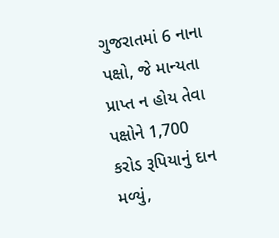ગુજરાતમાં 6 નાના પક્ષો, જે માન્યતા પ્રાપ્ત ન હોય તેવા પક્ષોને 1,700 કરોડ રૂપિયાનું દાન મળ્યું,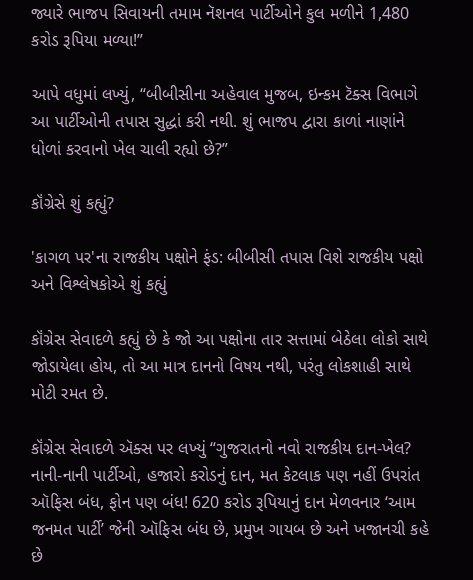જ્યારે ભાજપ સિવાયની તમામ નૅશનલ પાર્ટીઓને કુલ મળીને 1,480 કરોડ રૂપિયા મળ્યા!”

આપે વધુમાં લખ્યું, “બીબીસીના અહેવાલ મુજબ, ઇન્કમ ટૅક્સ વિભાગે આ પાર્ટીઓની તપાસ સુદ્ધાં કરી નથી. શું ભાજપ દ્વારા કાળાં નાણાંને ધોળાં કરવાનો ખેલ ચાલી રહ્યો છે?”

કૉંગ્રેસે શું કહ્યું?

'કાગળ પર'ના રાજકીય પક્ષોને ફંડ: બીબીસી તપાસ વિશે રાજકીય પક્ષો અને વિશ્લેષકોએ શું કહ્યું

કૉંગ્રેસ સેવાદળે કહ્યું છે કે જો આ પક્ષોના તાર સત્તામાં બેઠેલા લોકો સાથે જોડાયેલા હોય, તો આ માત્ર દાનનો વિષય નથી, પરંતુ લોકશાહી સાથે મોટી રમત છે.

કૉંગ્રેસ સેવાદળે ઍક્સ પર લખ્યું “ગુજરાતનો નવો રાજકીય દાન-ખેલ? નાની-નાની પાર્ટીઓ, હજારો કરોડનું દાન, મત કેટલાક પણ નહીં ઉપરાંત ઑફિસ બંધ, ફોન પણ બંધ! 620 કરોડ રૂપિયાનું દાન મેળવનાર ‘આમ જનમત પાર્ટી’ જેની ઑફિસ બંધ છે, પ્રમુખ ગાયબ છે અને ખજાનચી કહે છે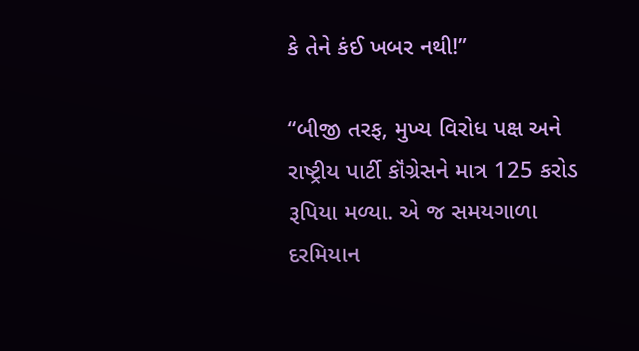કે તેને કંઈ ખબર નથી!”

“બીજી તરફ, મુખ્ય વિરોધ પક્ષ અને રાષ્ટ્રીય પાર્ટી કૉંગ્રેસને માત્ર 125 કરોડ રૂપિયા મળ્યા. એ જ સમયગાળા દરમિયાન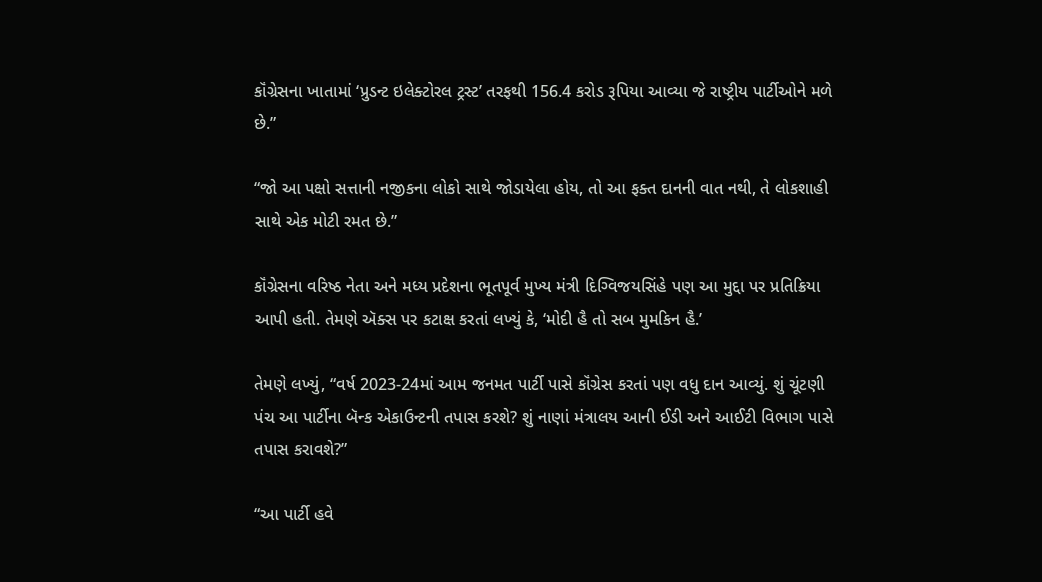કૉંગ્રેસના ખાતામાં ‘પ્રુડન્ટ ઇલેક્ટોરલ ટ્રસ્ટ’ તરફથી 156.4 કરોડ રૂપિયા આવ્યા જે રાષ્ટ્રીય પાર્ટીઓને મળે છે.”

“જો આ પક્ષો સત્તાની નજીકના લોકો સાથે જોડાયેલા હોય, તો આ ફક્ત દાનની વાત નથી, તે લોકશાહી સાથે એક મોટી રમત છે.”

કૉંગ્રેસના વરિષ્ઠ નેતા અને મધ્ય પ્રદેશના ભૂતપૂર્વ મુખ્ય મંત્રી દિગ્વિજયસિંહે પણ આ મુદ્દા પર પ્રતિક્રિયા આપી હતી. તેમણે ઍક્સ પર કટાક્ષ કરતાં લખ્યું કે, ‘મોદી હૈ તો સબ મુમકિન હૈ.’

તેમણે લખ્યું, “વર્ષ 2023-24માં આમ જનમત પાર્ટી પાસે કૉંગ્રેસ કરતાં પણ વધુ દાન આવ્યું. શું ચૂંટણી પંચ આ પાર્ટીના બૅન્ક એકાઉન્ટની તપાસ કરશે? શું નાણાં મંત્રાલય આની ઈડી અને આઈટી વિભાગ પાસે તપાસ કરાવશે?”

“આ પાર્ટી હવે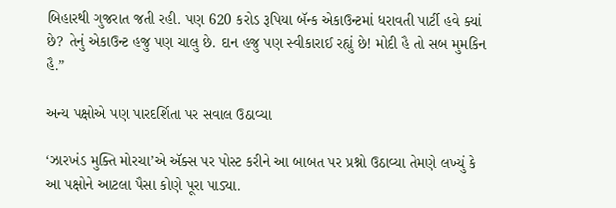બિહારથી ગુજરાત જતી રહી. પણ 620 કરોડ રૂપિયા બૅન્ક એકાઉન્ટમાં ધરાવતી પાર્ટી હવે ક્યાં છે? તેનું એકાઉન્ટ હજુ પણ ચાલુ છે. દાન હજુ પણ સ્વીકારાઈ રહ્યું છે! મોદી હૈ તો સબ મુમકિન હૈ.”

અન્ય પક્ષોએ પણ પારદર્શિતા પર સવાલ ઉઠાવ્યા

‘ઝારખંડ મુક્તિ મોરચા’એ ઍક્સ પર પોસ્ટ કરીને આ બાબત પર પ્રશ્નો ઉઠાવ્યા તેમણે લખ્યું કે આ પક્ષોને આટલા પૈસા કોણે પૂરા પાડ્યા.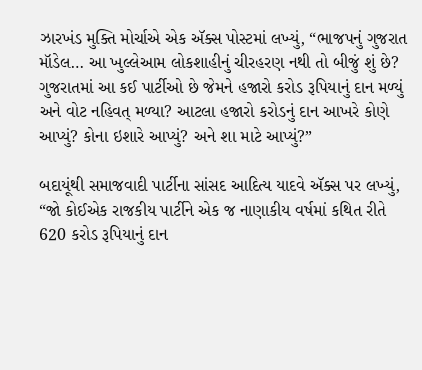ઝારખંડ મુક્તિ મોર્ચાએ એક ઍક્સ પોસ્ટમાં લખ્યું, “ભાજપનું ગુજરાત મૉડેલ… આ ખુલ્લેઆમ લોકશાહીનું ચીરહરણ નથી તો બીજું શું છે? ગુજરાતમાં આ કઈ પાર્ટીઓ છે જેમને હજારો કરોડ રૂપિયાનું દાન મળ્યું અને વોટ નહિવત્ મળ્યા? આટલા હજારો કરોડનું દાન આખરે કોણે આપ્યું? કોના ઇશારે આપ્યું? અને શા માટે આપ્યું?”

બદાયૂંથી સમાજવાદી પાર્ટીના સાંસદ આદિત્ય યાદવે ઍક્સ પર લખ્યું, “જો કોઈએક રાજકીય પાર્ટીને એક જ નાણાકીય વર્ષમાં કથિત રીતે 620 કરોડ રૂપિયાનું દાન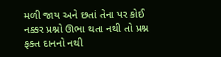મળી જાય અને છતાં તેના પર કોઈ નક્કર પ્રશ્નો ઊભા થતા નથી તો પ્રશ્ન ફક્ત દાનનો નથી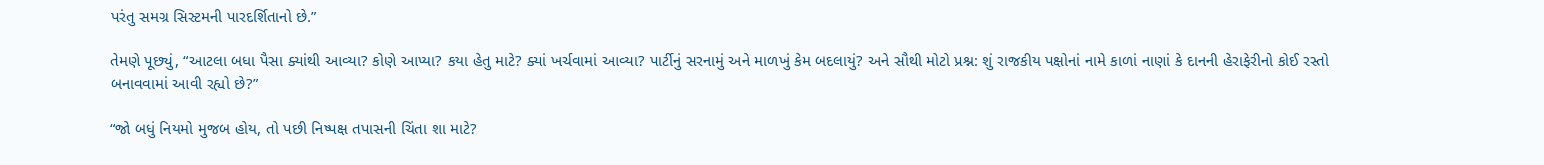પરંતુ સમગ્ર સિસ્ટમની પારદર્શિતાનો છે.”

તેમણે પૂછ્યું, “આટલા બધા પૈસા ક્યાંથી આવ્યા? કોણે આપ્યા? કયા હેતુ માટે? ક્યાં ખર્ચવામાં આવ્યા? પાર્ટીનું સરનામું અને માળખું કેમ બદલાયું? અને સૌથી મોટો પ્રશ્ન: શું રાજકીય પક્ષોનાં નામે કાળાં નાણાં કે દાનની હેરાફેરીનો કોઈ રસ્તો બનાવવામાં આવી રહ્યો છે?”

“જો બધું નિયમો મુજબ હોય, તો પછી નિષ્પક્ષ તપાસની ચિંતા શા માટે?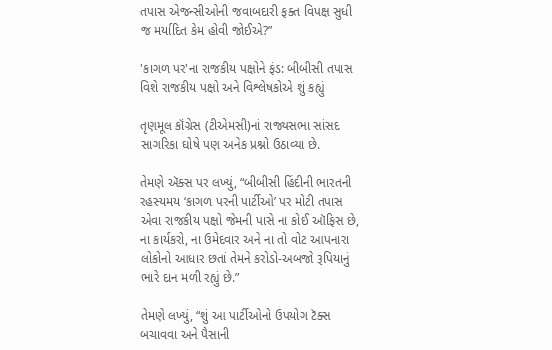તપાસ એજન્સીઓની જવાબદારી ફક્ત વિપક્ષ સુધી જ મર્યાદિત કેમ હોવી જોઈએ?”

'કાગળ પર'ના રાજકીય પક્ષોને ફંડ: બીબીસી તપાસ વિશે રાજકીય પક્ષો અને વિશ્લેષકોએ શું કહ્યું

તૃણમૂલ કૉંગ્રેસ (ટીએમસી)નાં રાજ્યસભા સાંસદ સાગરિકા ઘોષે પણ અનેક પ્રશ્નો ઉઠાવ્યા છે.

તેમણે ઍક્સ પર લખ્યું, “બીબીસી હિંદીની ભારતની રહસ્યમય ‘કાગળ પરની પાર્ટીઓ’ પર મોટી તપાસ એવા રાજકીય પક્ષો જેમની પાસે ના કોઈ ઑફિસ છે, ના કાર્યકરો, ના ઉમેદવાર અને ના તો વોટ આપનારા લોકોનો આધાર છતાં તેમને કરોડો-અબજો રૂપિયાનું ભારે દાન મળી રહ્યું છે.”

તેમણે લખ્યું, “શું આ પાર્ટીઓનો ઉપયોગ ટૅક્સ બચાવવા અને પૈસાની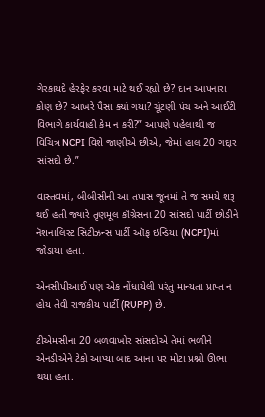ગેરકાયદે હેરફેર કરવા માટે થઈ રહ્યો છે? દાન આપનારા કોણ છે? આખરે પૈસા ક્યાં ગયા? ચૂંટણી પંચ અને આઈટી વિભાગે કાર્યવાહી કેમ ન કરી?” આપણે પહેલાથી જ વિચિત્ર NCPI વિશે જાણીએ છીએ, જેમાં હાલ 20 ગદ્દાર સાંસદો છે.”

વાસ્તવમાં, બીબીસીની આ તપાસ જૂનમાં તે જ સમયે શરૂ થઈ હતી જ્યારે તૃણમૂલ કૉંગ્રેસના 20 સાંસદો પાર્ટી છોડીને નૅશનાલિસ્ટ સિટીઝન્સ પાર્ટી ઑફ ઇન્ડિયા (NCPI)માં જોડાયા હતા.

એનસીપીઆઈ પણ એક નોંધાયેલી પરંતુ માન્યતા પ્રાપ્ત ન હોય તેવી રાજકીય પાર્ટી (RUPP) છે.

ટીએમસીના 20 બળવાખોર સાંસદોએ તેમાં ભળીને એનડીએને ટેકો આપ્યા બાદ આના પર મોટા પ્રશ્નો ઊભા થયા હતા.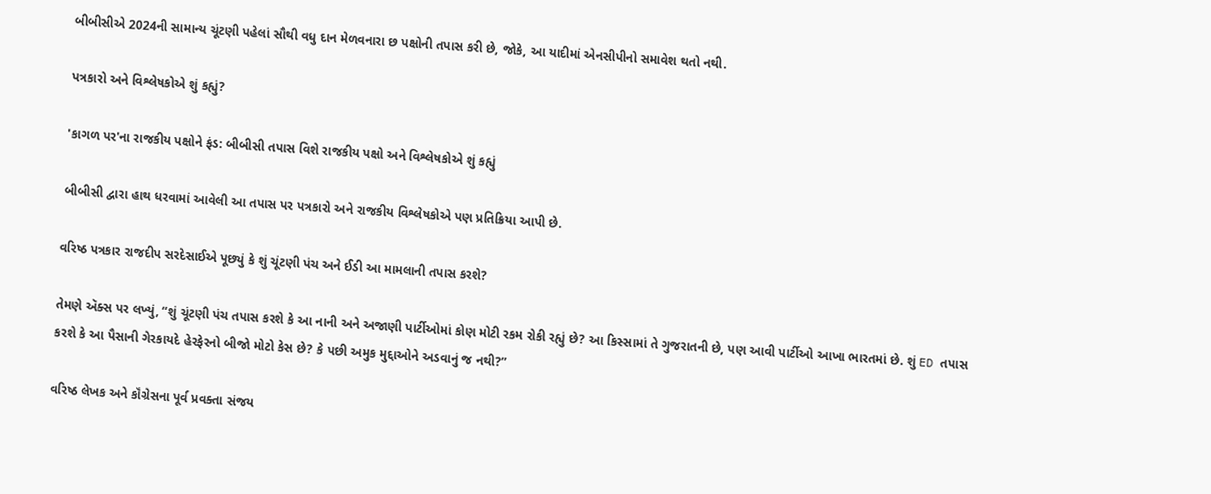બીબીસીએ 2024ની સામાન્ય ચૂંટણી પહેલાં સૌથી વધુ દાન મેળવનારા છ પક્ષોની તપાસ કરી છે, જોકે, આ યાદીમાં એનસીપીનો સમાવેશ થતો નથી.

પત્રકારો અને વિશ્લેષકોએ શું કહ્યું?

'કાગળ પર'ના રાજકીય પક્ષોને ફંડ: બીબીસી તપાસ વિશે રાજકીય પક્ષો અને વિશ્લેષકોએ શું કહ્યું

બીબીસી દ્વારા હાથ ધરવામાં આવેલી આ તપાસ પર પત્રકારો અને રાજકીય વિશ્લેષકોએ પણ પ્રતિક્રિયા આપી છે.

વરિષ્ઠ પત્રકાર રાજદીપ સરદેસાઈએ પૂછ્યું કે શું ચૂંટણી પંચ અને ઈડી આ મામલાની તપાસ કરશે?

તેમણે ઍક્સ પર લખ્યું, “શું ચૂંટણી પંચ તપાસ કરશે કે આ નાની અને અજાણી પાર્ટીઓમાં કોણ મોટી રકમ રોકી રહ્યું છે? આ કિસ્સામાં તે ગુજરાતની છે, પણ આવી પાર્ટીઓ આખા ભારતમાં છે. શું ED તપાસ કરશે કે આ પૈસાની ગેરકાયદે હેરફેરનો બીજો મોટો કેસ છે? કે પછી અમુક મુદ્દાઓને અડવાનું જ નથી?”

વરિષ્ઠ લેખક અને કૉંગ્રેસના પૂર્વ પ્રવક્તા સંજય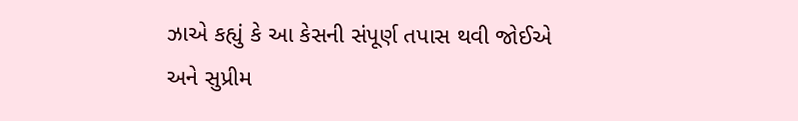ઝાએ કહ્યું કે આ કેસની સંપૂર્ણ તપાસ થવી જોઈએ અને સુપ્રીમ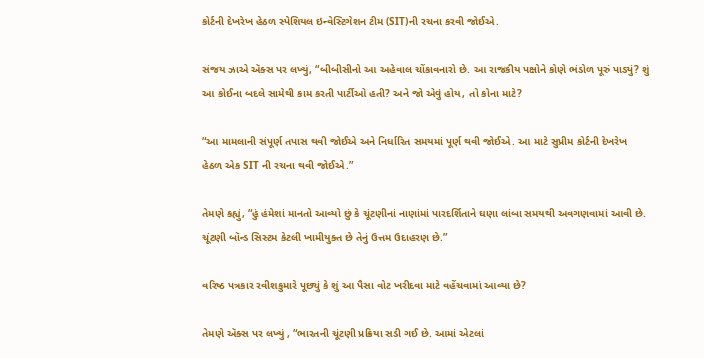કોર્ટની દેખરેખ હેઠળ સ્પેશિયલ ઇન્વેસ્ટિગેશન ટીમ (SIT)ની રચના કરવી જોઈએ.

સંજય ઝાએ ઍક્સ પર લખ્યું, “બીબીસીનો આ અહેવાલ ચોંકાવનારો છે. આ રાજકીય પક્ષોને કોણે ભંડોળ પૂરું પાડ્યું? શું આ કોઈના બદલે સામેથી કામ કરતી પાર્ટીઓ હતી? અને જો એવું હોય, તો કોના માટે?

“આ મામલાની સંપૂર્ણ તપાસ થવી જોઈએ અને નિર્ધારિત સમયમાં પૂર્ણ થવી જોઈએ. આ માટે સુપ્રીમ કોર્ટની દેખરેખ હેઠળ એક SIT ની રચના થવી જોઈએ.”

તેમણે કહ્યું, “હું હંમેશાં માનતો આવ્યો છું કે ચૂંટણીનાં નાણાંમાં પારદર્શિતાને ઘણા લાંબા સમયથી અવગણવામાં આવી છે. ચૂંટણી બૉન્ડ સિસ્ટમ કેટલી ખામીયુક્ત છે તેનું ઉત્તમ ઉદાહરણ છે.”

વરિષ્ઠ પત્રકાર રવીશકુમારે પૂછ્યું કે શું આ પૈસા વોટ ખરીદવા માટે વહેંચવામાં આવ્યા છે?

તેમણે ઍક્સ પર લખ્યું , “ભારતની ચૂંટણી પ્રક્રિયા સડી ગઈ છે. આમાં એટલાં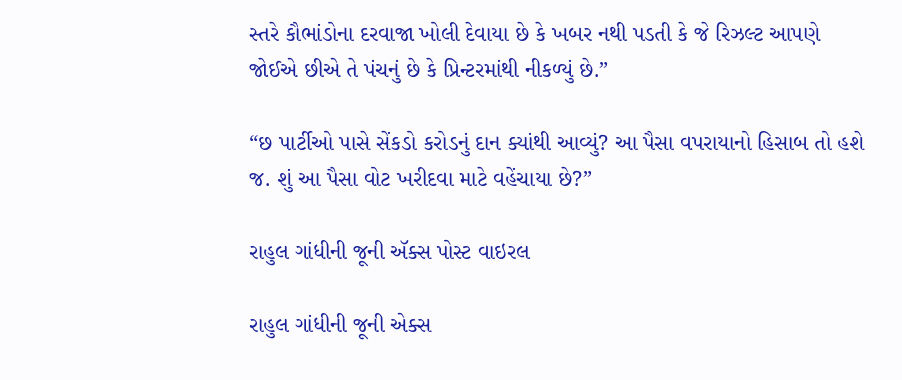સ્તરે કૌભાંડોના દરવાજા ખોલી દેવાયા છે કે ખબર નથી પડતી કે જે રિઝલ્ટ આપણે જોઈએ છીએ તે પંચનું છે કે પ્રિન્ટરમાંથી નીકળ્યું છે.”

“છ પાર્ટીઓ પાસે સેંકડો કરોડનું દાન ક્યાંથી આવ્યું? આ પૈસા વપરાયાનો હિસાબ તો હશે જ. શું આ પૈસા વોટ ખરીદવા માટે વહેંચાયા છે?”

રાહુલ ગાંધીની જૂની ઍક્સ પોસ્ટ વાઇરલ

રાહુલ ગાંધીની જૂની એક્સ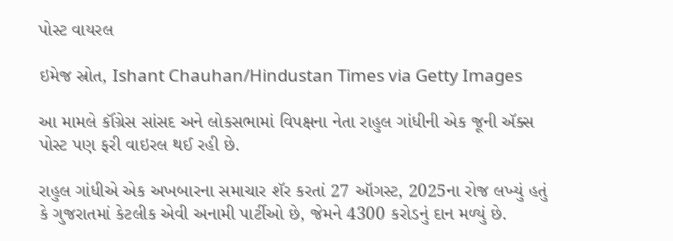પોસ્ટ વાયરલ

ઇમેજ સ્રોત, Ishant Chauhan/Hindustan Times via Getty Images

આ મામલે કૉંગ્રેસ સાંસદ અને લોકસભામાં વિપક્ષના નેતા રાહુલ ગાંધીની એક જૂની ઍક્સ પોસ્ટ પણ ફરી વાઇરલ થઈ રહી છે.

રાહુલ ગાંધીએ એક અખબારના સમાચાર શૅર કરતાં 27 ઑગસ્ટ, 2025ના રોજ લખ્યું હતું કે ગુજરાતમાં કેટલીક એવી અનામી પાર્ટીઓ છે, જેમને 4300 કરોડનું દાન મળ્યું છે.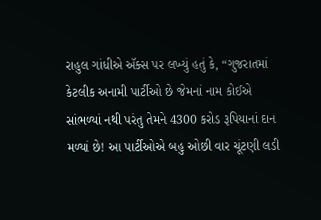રાહુલ ગાંધીએ ઍક્સ પર લખ્યું હતું કે, “ગુજરાતમાં કેટલીક અનામી પાર્ટીઓ છે જેમનાં નામ કોઈએ સાંભળ્યાં નથી પરંતુ તેમને 4300 કરોડ રૂપિયાનાં દાન મળ્યાં છે! આ પાર્ટીઓએ બહુ ઓછી વાર ચૂંટણી લડી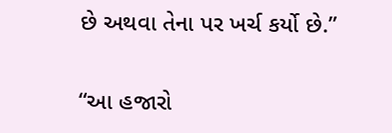છે અથવા તેના પર ખર્ચ કર્યો છે.”

“આ હજારો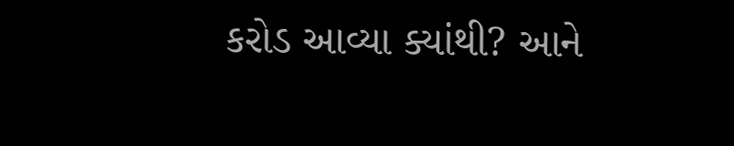કરોડ આવ્યા ક્યાંથી? આને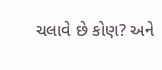ચલાવે છે કોણ? અને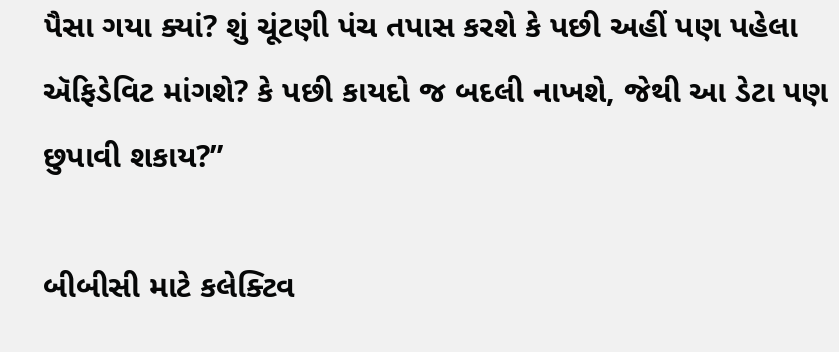પૈસા ગયા ક્યાં? શું ચૂંટણી પંચ તપાસ કરશે કે પછી અહીં પણ પહેલા ઍફિડેવિટ માંગશે? કે પછી કાયદો જ બદલી નાખશે, જેથી આ ડેટા પણ છુપાવી શકાય?”

બીબીસી માટે કલેક્ટિવ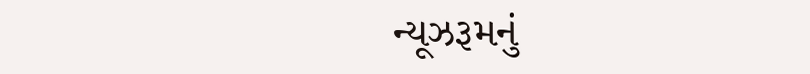ન્યૂઝરૂમનું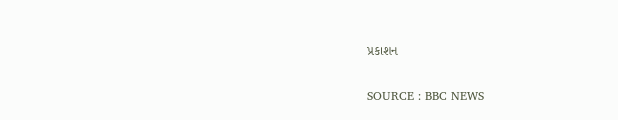પ્રકાશન

SOURCE : BBC NEWS